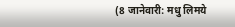(8 जानेवारी: मधु लिमये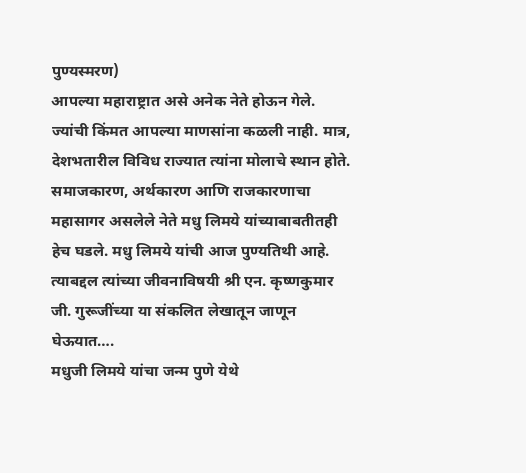पुण्यस्मरण)
आपल्या महाराष्ट्रात असे अनेक नेते होऊन गेले. ज्यांची किंमत आपल्या माणसांना कळली नाही. मात्र, देशभतारील विविध राज्यात त्यांना मोलाचे स्थान होते. समाजकारण, अर्थकारण आणि राजकारणाचा महासागर असलेले नेते मधु लिमये यांच्याबाबतीतही हेच घडले. मधु लिमये यांची आज पुण्यतिथी आहे. त्याबद्दल त्यांच्या जीवनाविषयी श्री एन. कृष्णकुमार जी. गुरूजींच्या या संकलित लेखातून जाणून घेऊयात….
मधुजी लिमये यांचा जन्म पुणे येथे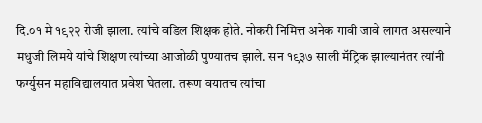दि.०१ मे १९२२ रोजी झाला. त्यांचे वडिल शिक्षक होते. नोकरी निमित्त अनेक गावी जावे लागत असल्याने मधुजी लिमये यांचे शिक्षण त्यांच्या आजोळी पुण्यातच झाले. सन १९३७ साली मॅट्रिक झाल्यानंतर त्यांनी फर्ग्युसन महाविद्यालयात प्रवेश घेतला. तरूण वयातच त्यांचा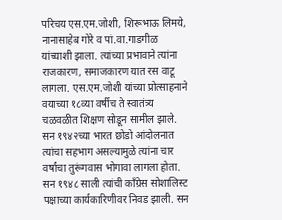परिचय एस.एम.जोशी, शिरूभाऊ लिमये, नानासाहेब गोरे व पां.वा.गाडगीळ यांच्याशी झाला. त्यांच्या प्रभावाने त्यांना राजकारण, समाजकारण यात रस वाटू लागला. एस.एम.जोशी यांच्या प्रोत्साहनाने वयाच्या १८व्या वर्षीच ते स्वातंत्र्य चळवळीत शिक्षण सोडून सामील झाले. सन १९४२च्या भारत छोडो आंदोलनात त्यांचा सहभाग असल्यामुळे त्यांना चार वर्षांचा तुरूंगवास भोगावा लागला होता. सन १९४८ साली त्यांची काँग्रेस सोशालिस्ट पक्षाच्या कार्यकारिणीवर निवड झाली. सन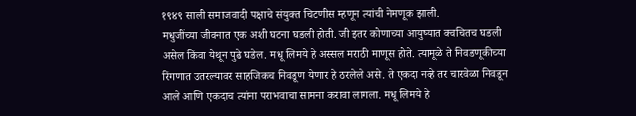१९४९ साली समाजवादी पक्षाचे संयुक्त चिटणीस म्हणून त्यांची नेमणूक झाली.
मधुजींच्या जीवनात एक अशी घटना घडली होती. जी इतर कोणाच्या आयुष्यात क्वचितच घडली असेल किंवा येथून पुढे घडेल. मधू लिमये हे अस्सल मराठी माणूस होते. त्यामूळे ते निवडणूकीच्या रिंगणात उतरल्यावर साहजिकच निवडूण येणार हे ठरलेले असे. ते एकदा नव्हे तर चारवेळा निवडून आले आणि एकदाच त्यांना पराभवाचा सामना करावा लागला. मधू लिमये हे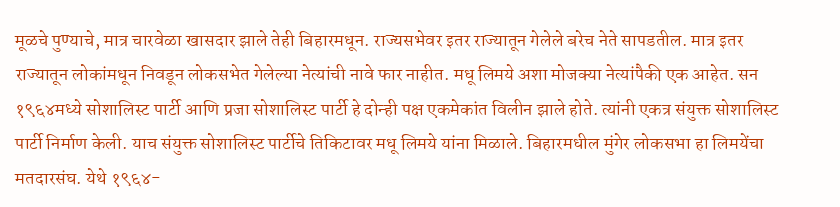मूळचे पुण्याचे, मात्र चारवेळा खासदार झाले तेही बिहारमधून. राज्यसभेवर इतर राज्यातून गेलेले बरेच नेते सापडतील. मात्र इतर राज्यातून लोकांमधून निवडून लोकसभेत गेलेल्या नेत्यांची नावे फार नाहीत. मधू लिमये अशा मोजक्या नेत्यांपैकी एक आहेत. सन १९६४मध्ये सोशालिस्ट पार्टी आणि प्रजा सोशालिस्ट पार्टी हे दोन्ही पक्ष एकमेकांत विलीन झाले होते. त्यांनी एकत्र संयुक्त सोशालिस्ट पार्टी निर्माण केली. याच संयुक्त सोशालिस्ट पार्टीचे तिकिटावर मधू लिमये यांना मिळाले. बिहारमधील मुंगेर लोकसभा हा लिमयेंचा मतदारसंघ. येथे १९६४-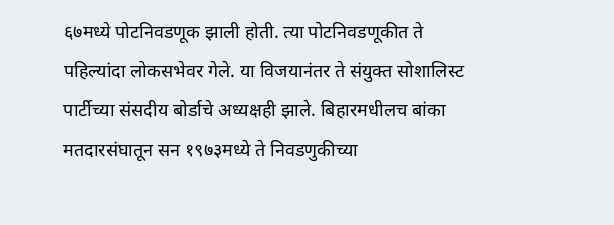६७मध्ये पोटनिवडणूक झाली होती. त्या पोटनिवडणूकीत ते पहिल्यांदा लोकसभेवर गेले. या विजयानंतर ते संयुक्त सोशालिस्ट पार्टीच्या संसदीय बोर्डाचे अध्यक्षही झाले. बिहारमधीलच बांका मतदारसंघातून सन १९७३मध्ये ते निवडणुकीच्या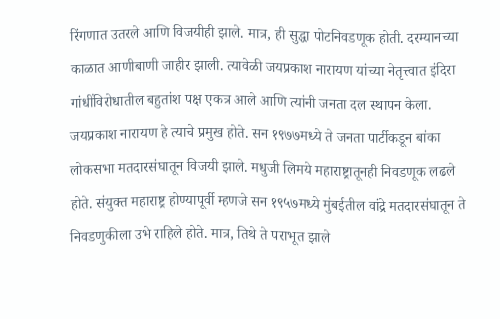रिंगणात उतरले आणि विजयीही झाले. मात्र, ही सुद्धा पोटनिवडणूक होती. दरम्यानच्या काळात आणीबाणी जाहीर झाली. त्यावेळी जयप्रकाश नारायण यांच्या नेतृत्त्वात इंदिरा गांधींविरोधातील बहुतांश पक्ष एकत्र आले आणि त्यांनी जनता दल स्थापन केला. जयप्रकाश नारायण हे त्याचे प्रमुख होते. सन १९७७मध्ये ते जनता पार्टीकडून बांका लोकसभा मतदारसंघातून विजयी झाले. मधुजी लिमये महाराष्ट्रातूनही निवडणूक लढले होते. संयुक्त महाराष्ट्र होण्यापूर्वी म्हणजे सन १९५७मध्ये मुंबईतील वांद्रे मतदारसंघातून ते निवडणुकीला उभे राहिले होते. मात्र, तिथे ते पराभूत झाले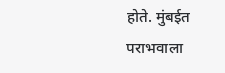होते. मुंबईत पराभवाला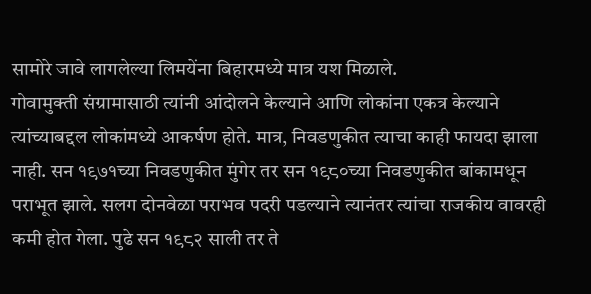सामोरे जावे लागलेल्या लिमयेंना बिहारमध्ये मात्र यश मिळाले.
गोवामुक्ती संग्रामासाठी त्यांनी आंदोलने केल्याने आणि लोकांना एकत्र केल्याने त्यांच्याबद्दल लोकांमध्ये आकर्षण होते. मात्र, निवडणुकीत त्याचा काही फायदा झाला नाही. सन १९७१च्या निवडणुकीत मुंगेर तर सन १९८०च्या निवडणुकीत बांकामधून पराभूत झाले. सलग दोनवेळा पराभव पदरी पडल्याने त्यानंतर त्यांचा राजकीय वावरही कमी होत गेला. पुढे सन १९८२ साली तर ते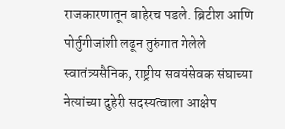राजकारणातून बाहेरच पडले. ब्रिटीश आणि पोर्तुगीजांशी लढून तुरुंगात गेलेले स्वातंत्र्यसैनिक, राष्ट्रीय सवयंसेवक संघाच्या नेत्यांच्या दुहेरी सदस्यत्वाला आक्षेप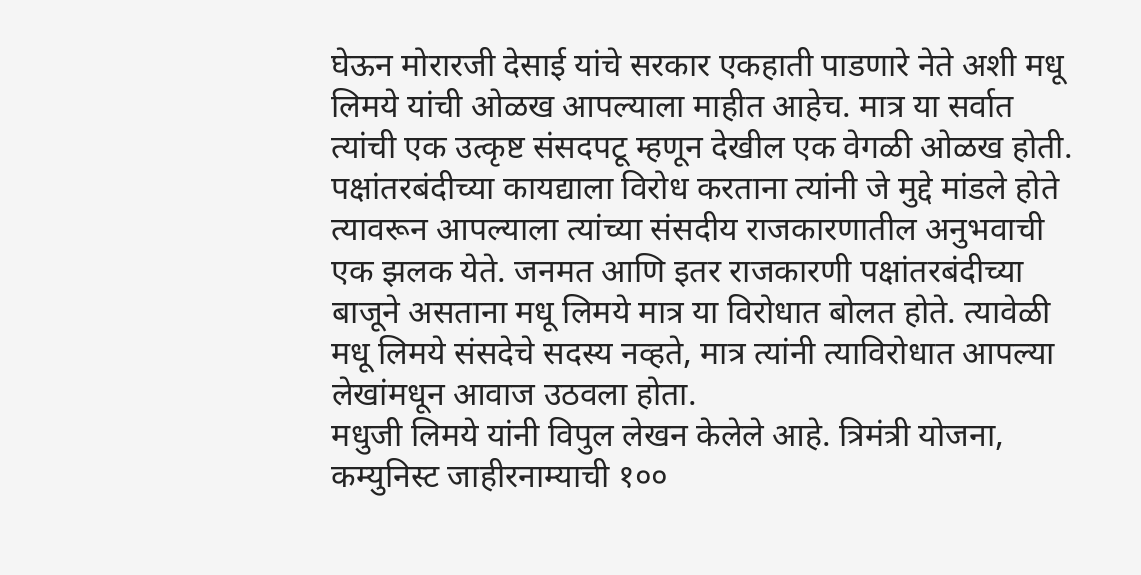घेऊन मोरारजी देसाई यांचे सरकार एकहाती पाडणारे नेते अशी मधू लिमये यांची ओळख आपल्याला माहीत आहेच. मात्र या सर्वात त्यांची एक उत्कृष्ट संसदपटू म्हणून देखील एक वेगळी ओळख होती. पक्षांतरबंदीच्या कायद्याला विरोध करताना त्यांनी जे मुद्दे मांडले होते त्यावरून आपल्याला त्यांच्या संसदीय राजकारणातील अनुभवाची एक झलक येते. जनमत आणि इतर राजकारणी पक्षांतरबंदीच्या बाजूने असताना मधू लिमये मात्र या विरोधात बोलत होते. त्यावेळी मधू लिमये संसदेचे सदस्य नव्हते, मात्र त्यांनी त्याविरोधात आपल्या लेखांमधून आवाज उठवला होता.
मधुजी लिमये यांनी विपुल लेखन केलेले आहे. त्रिमंत्री योजना, कम्युनिस्ट जाहीरनाम्याची १००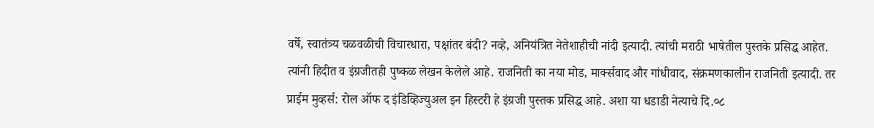वर्षे, स्वातंत्र्य चळवळीची विचारधारा, पक्षांतर बंदी? नव्हे, अनियंत्रित नेतेशाहीची नांदी इत्यादी. त्यांची मराठी भाषेतील पुस्तके प्रसिद्ध आहेत. त्यांनी हिदीत व इंग्रजीतही पुष्कळ लेखन केलेले आहे. राजनिती का नया मोड, मार्क्सवाद और गांधीवाद, संक्रमणकालीन राजनिती इत्यादी. तर प्राईम मुव्हर्स: रोल ऑफ द इंडिव्हिज्युअल इन हिस्टरी हे इंग्रजी पुस्तक प्रसिद्ध आहे. अशा या धडाडी नेत्याचे दि.०८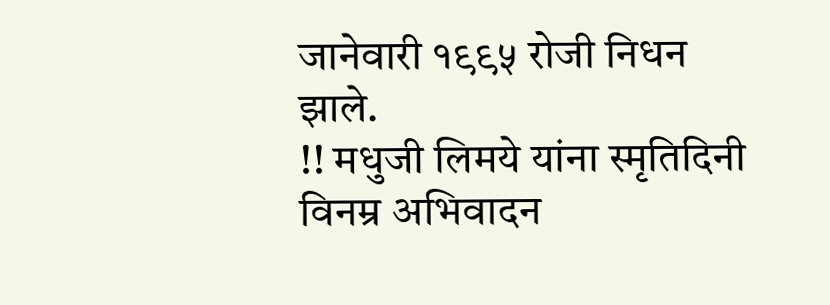जानेवारी १९९५ रोजी निधन झाले.
!! मधुजी लिमये यांना स्मृतिदिनी विनम्र अभिवादन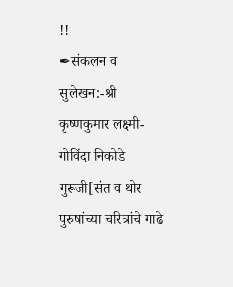!!
✒संकलन व सुलेखन:-श्री कृष्णकुमार लक्ष्मी-गोविंदा निकोडे गुरूजी[संत व थोर पुरुषांच्या चरित्रांचे गाढे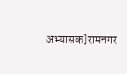अभ्यासक]रामनगर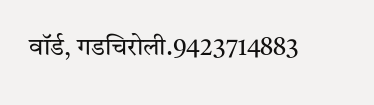वॉर्ड, गडचिरोली.9423714883